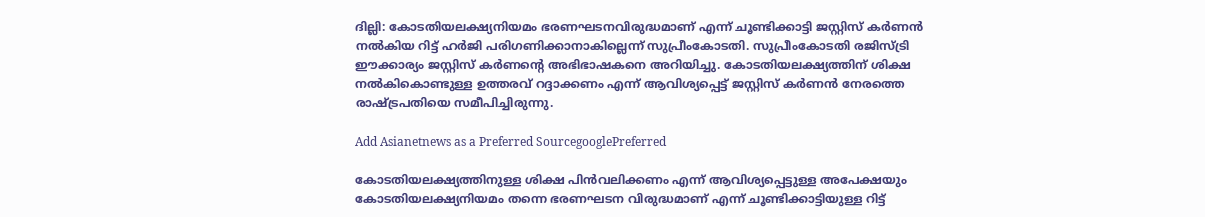ദില്ലി: കോടതിയലക്ഷ്യനിയമം ഭരണഘടനവിരുദ്ധമാണ് എന്ന് ചൂണ്ടിക്കാട്ടി ജസ്റ്റിസ് കര്‍ണന്‍ നല്‍കിയ റിട്ട് ഹര്‍ജി പരിഗണിക്കാനാകില്ലെന്ന് സുപ്രീംകോടതി. സുപ്രീംകോടതി രജിസ്ട്രി ഈക്കാര്യം ജസ്റ്റിസ് കര്‍ണന്റെ അഭിഭാഷകനെ അറിയിച്ചു. കോടതിയലക്ഷ്യത്തിന് ശിക്ഷ നല്‍കികൊണ്ടുള്ള ഉത്തരവ് റദ്ദാക്കണം എന്ന് ആവിശ്യപ്പെട്ട് ജസ്റ്റിസ് കര്‍ണന്‍ നേരത്തെ രാഷ്‌ട്രപതിയെ സമീപിച്ചിരുന്നു.

Add Asianetnews as a Preferred SourcegooglePreferred

കോടതിയലക്ഷ്യത്തിനുള്ള ശിക്ഷ പിന്‍വലിക്കണം എന്ന് ആവിശ്യപ്പെട്ടുള്ള അപേക്ഷയും കോടതിയലക്ഷ്യനിയമം തന്നെ ഭരണഘടന വിരുദ്ധമാണ് എന്ന് ചൂണ്ടിക്കാട്ടിയുള്ള റിട്ട്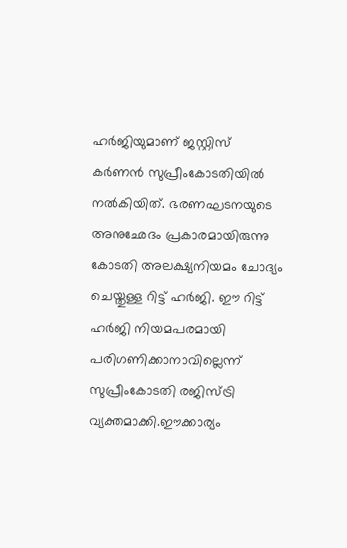ഹര്‍ജിയുമാണ് ജസ്റ്റിസ് കര്‍ണന്‍ സുപ്രീംകോടതിയില്‍ നല്‍കിയിത്. ഭരണഘടനയുടെ അനുഛേദം പ്രകാരമായിരുന്നു കോടതി അലക്ഷ്യനിയമം ചോദ്യം ചെയ്തുള്ള റിട്ട് ഹര്‍ജി. ഈ റിട്ട് ഹര്‍ജി നിയമപരമായി പരിഗണിക്കാനാവില്ലെന്ന് സുപ്രീംകോടതി രജിസ്ട്രി വ്യക്തമാക്കി.ഈക്കാര്യം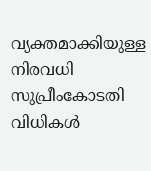വ്യക്തമാക്കിയുള്ള നിരവധി സുപ്രീംകോടതി വിധികള്‍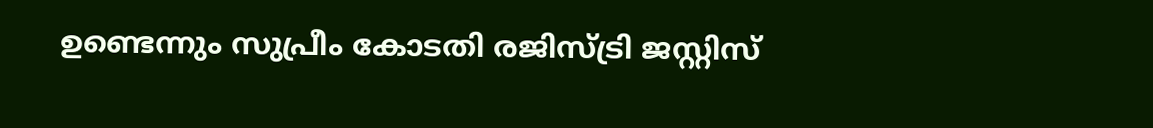ഉണ്ടെന്നും സുപ്രീം കോടതി രജിസ്ട്രി ജസ്റ്റിസ്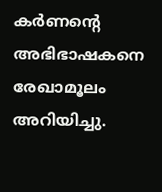കര്‍ണന്റെ അഭിഭാഷകനെ രേഖാമൂലം അറിയിച്ചു.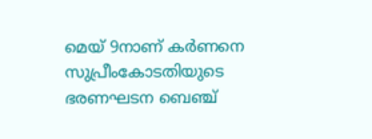മെയ് 9നാണ് കര്‍ണനെ സുപ്രീംകോടതിയുടെ ഭരണഘടന ബെഞ്ച്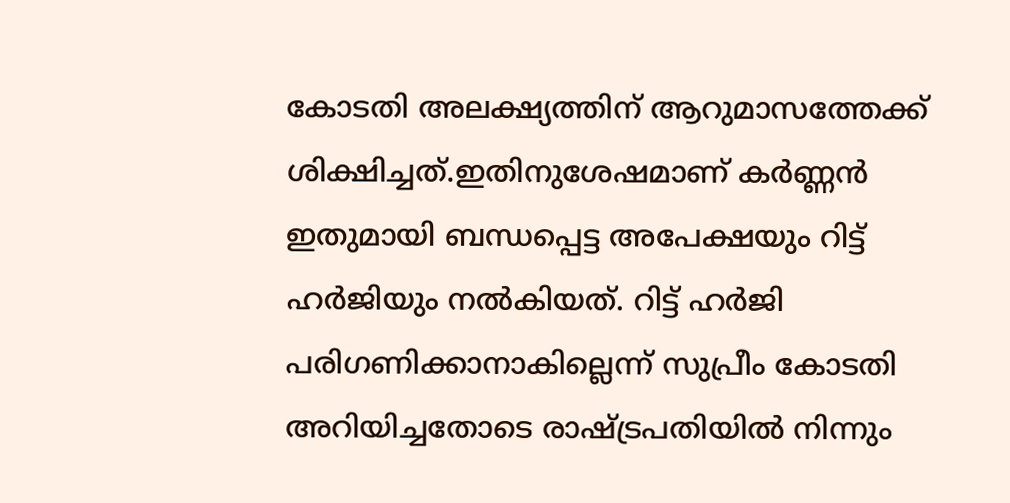കോടതി അലക്ഷ്യത്തിന് ആറുമാസത്തേക്ക് ശിക്ഷിച്ചത്.ഇതിനുശേഷമാണ് കര്‍ണ്ണന്‍ ഇതുമായി ബന്ധപ്പെട്ട അപേക്ഷയും റിട്ട് ഹര്‍ജിയും നല്‍കിയത്. റിട്ട് ഹര്‍ജി പരിഗണിക്കാനാകില്ലെന്ന് സുപ്രീം കോടതി അറിയിച്ചതോടെ രാഷ്‌ട്രപതിയില്‍ നിന്നും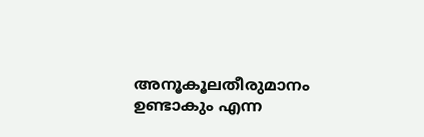അനൂകൂലതീരുമാനം ഉണ്ടാകും എന്ന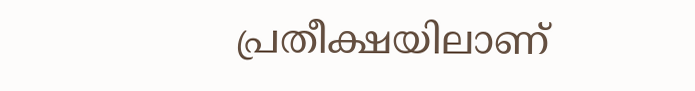പ്രതീക്ഷയിലാണ്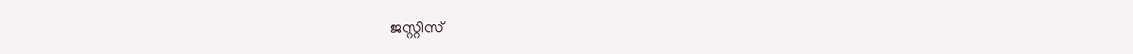ജസ്റ്റിസ്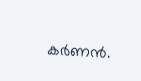കര്‍ണന്‍.